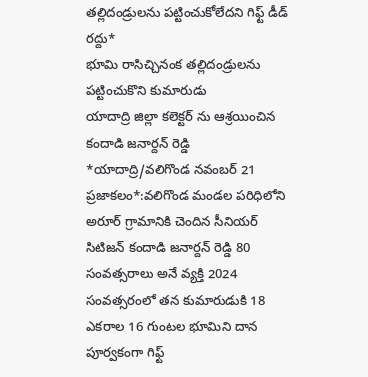తల్లిదండ్రులను పట్టించుకోలేదని గిఫ్ట్ డీడ్ రద్దు*
భూమి రాసిచ్చినంక తల్లిదండ్రులను పట్టించుకొని కుమారుడు
యాదాద్రి జిల్లా కలెక్టర్ ను ఆశ్రయించిన కందాడి జనార్దన్ రెడ్డి
*యాదాద్రి/వలిగొండ నవంబర్ 21 ప్రజాకలం*:వలిగొండ మండల పరిధిలోని అరూర్ గ్రామానికి చెందిన సీనియర్ సిటిజన్ కందాడి జనార్దన్ రెడ్డి 80 సంవత్సరాలు అనే వ్యక్తి 2024 సంవత్సరంలో తన కుమారుడుకి 18 ఎకరాల 16 గుంటల భూమిని దాన పూర్వకంగా గిఫ్ట్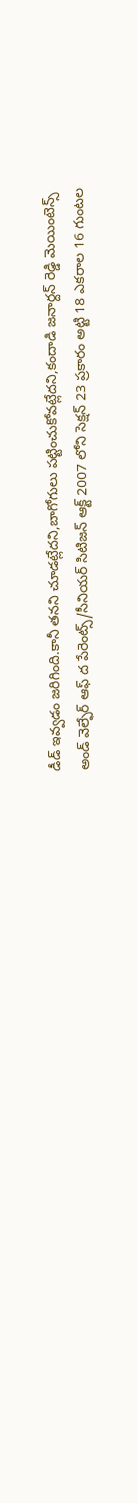డీడ్ ఇవ్వడం జరిగింది.కానీ తనని చూడట్లేదని,బాగోగులు పట్టించుకోవట్లేదని,కందాడి జనార్దన్ రెడ్డి మెయింటెన్స్ అండ్ వెల్ఫేర్ ఆఫ్ ద పేరెంట్స్/సీనియర్ సిటిజన్ ఆక్ట్ 2007 లోని సెక్షన్ 23 ప్రకారం అట్టి 18 ఎకరాల 16 గుంటల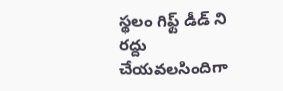స్థలం గిఫ్ట్ డీడ్ ని రద్దు చేయవలసిందిగా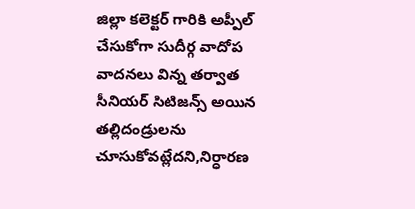జిల్లా కలెక్టర్ గారికి అప్పీల్ చేసుకోగా సుదీర్గ వాదోప వాదనలు విన్న తర్వాత సీనియర్ సిటిజన్స్ అయిన తల్లిదండ్రులను చూసుకోవట్లేదని,నిర్ధారణ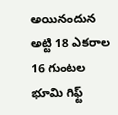అయినందున అట్టి 18 ఎకరాల 16 గుంటల భూమి గిఫ్ట్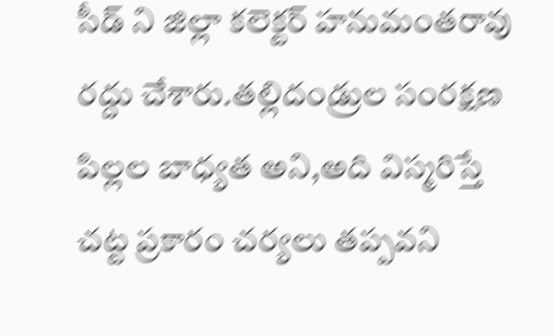సీడ్ ని జిల్లా కలెక్టర్ హనుమంతరావు రద్దు చేశారు.తల్లిదండ్రుల సంరక్షణ పిల్లల బాధ్యత అని,అది విస్మరిస్తే చట్ట ప్రకారం చర్యలు తప్పవని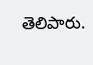తెలిపారు.